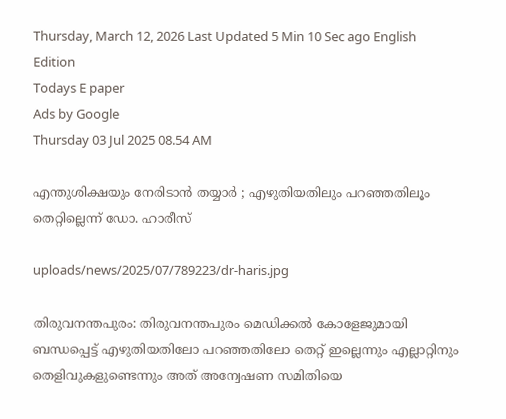Thursday, March 12, 2026 Last Updated 5 Min 10 Sec ago English Edition
Todays E paper
Ads by Google
Thursday 03 Jul 2025 08.54 AM

എന്തുശിക്ഷയും നേരിടാന്‍ തയ്യാര്‍ ; എഴുതിയതിലും പറഞ്ഞതിലൂം തെറ്റില്ലെന്ന് ഡോ. ഹാരീസ്

uploads/news/2025/07/789223/dr-haris.jpg

തിരുവനന്തപുരം: തിരുവനന്തപുരം മെഡിക്കല്‍ കോളേജുമായി ബന്ധപ്പെട്ട് എഴുതിയതിലോ പറഞ്ഞതിലോ തെറ്റ് ഇല്ലെന്നും എല്ലാറ്റിനും തെളിവുകളുണ്ടെന്നും അത് അന്വേഷണ സമിതിയെ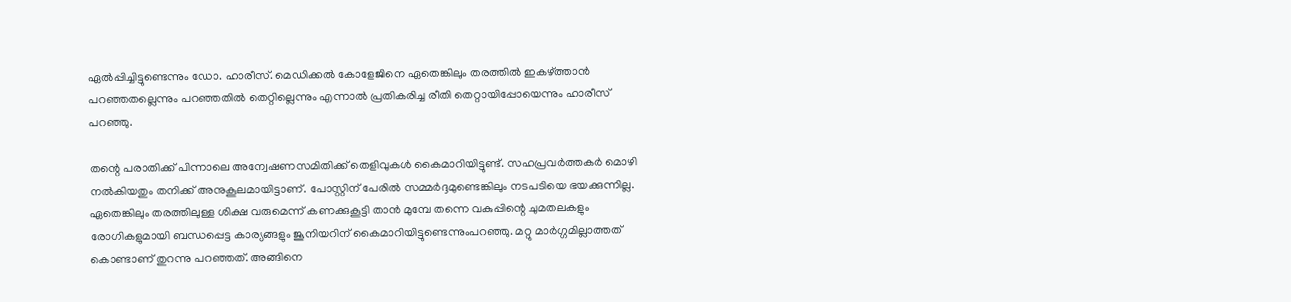ഏല്‍പ്പിച്ചിട്ടുണ്ടെന്നും ഡോ. ഹാരീസ്. മെഡിക്കല്‍ കോളേജിനെ ഏതെങ്കിലും തരത്തില്‍ ഇകഴ്ത്താന്‍ പറഞ്ഞതല്ലെന്നും പറഞ്ഞതില്‍ തെറ്റില്ലെന്നും എന്നാല്‍ പ്രതികരിച്ച രീതി തെറ്റായിപ്പോയെന്നും ഹാരീസ് പറഞ്ഞു.

തന്റെ പരാതിക്ക് പിന്നാലെ അന്വേഷണസമിതിക്ക് തെളിവുകള്‍ കൈമാറിയിട്ടുണ്ട്. സഹപ്രവര്‍ത്തകര്‍ മൊഴി നല്‍കിയതും തനിക്ക് അനുകൂലമായിട്ടാണ്. പോസ്റ്റിന് പേരില്‍ സമ്മര്‍ദ്ദമുണ്ടെങ്കിലും നടപടിയെ ഭയക്കുന്നില്ല. ഏതെങ്കിലും തരത്തിലുള്ള ശിക്ഷ വരുമെന്ന് കണക്കുകൂട്ടി താന്‍ മുമ്പേ തന്നെ വകുപ്പിന്റെ ചുമതലകളും രോഗികളുമായി ബന്ധപ്പെട്ട കാര്യങ്ങളും ജൂനിയറിന് കൈമാറിയിട്ടുണ്ടെന്നുംപറഞ്ഞു. മറ്റു മാര്‍ഗ്ഗമില്ലാത്തത് കൊണ്ടാണ് തുറന്നു പറഞ്ഞത്. അങ്ങിനെ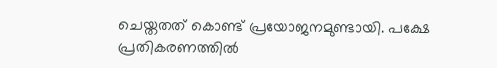ചെയ്തതത് കൊണ്ട് പ്രയോജനമുണ്ടായി. പക്ഷേ പ്രതികരണത്തില്‍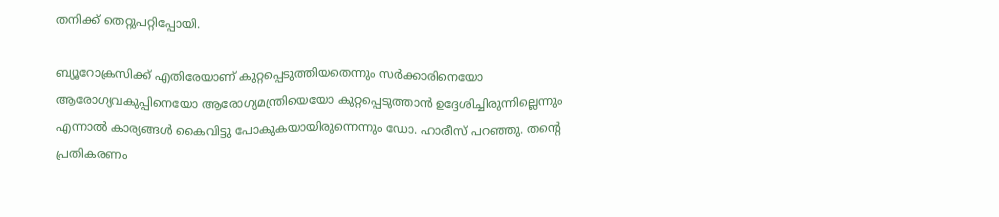തനിക്ക് തെറ്റുപറ്റിപ്പോയി.

ബ്യൂറോക്രസിക്ക് എതിരേയാണ് കുറ്റപ്പെടുത്തിയതെന്നും സര്‍ക്കാരിനെയോ ആരോഗ്യവകുപ്പിനെയോ ആരോഗ്യമന്ത്രിയെയോ കുറ്റപ്പെടുത്താന്‍ ഉദ്ദേശിച്ചിരുന്നില്ലെന്നും എന്നാല്‍ കാര്യങ്ങള്‍ കൈവിട്ടു പോകുകയായിരുന്നെന്നും ഡോ. ഹാരീസ് പറഞ്ഞു. തന്റെ പ്രതികരണം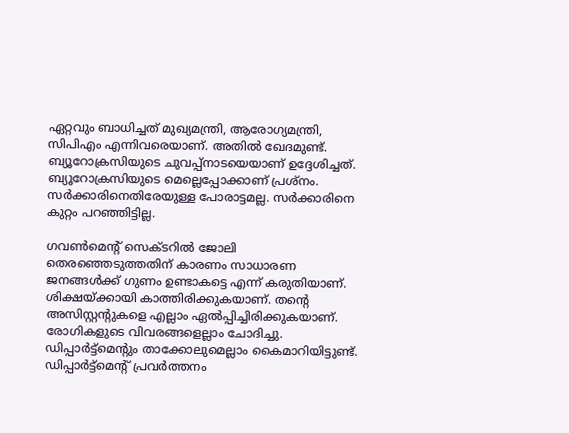ഏറ്റവും ബാധിച്ചത് മുഖ്യമന്ത്രി, ആരോഗ്യമന്ത്രി, സിപിഎം എന്നിവരെയാണ്. അതില്‍ ഖേദമുണ്ട്. ബ്യൂറോക്രസിയുടെ ചുവപ്പ്‌നാടയെയാണ് ഉദ്ദേശിച്ചത്. ബ്യൂറോക്രസിയുടെ മെല്ലെപ്പോക്കാണ് പ്രശ്‌നം. സര്‍ക്കാരിനെതിരേയുള്ള പോരാട്ടമല്ല. സര്‍ക്കാരിനെ കുറ്റം പറഞ്ഞിട്ടില്ല.

ഗവണ്‍മെന്റ് സെക്ടറില്‍ ജോലി തെരഞ്ഞെടുത്തതിന് കാരണം സാധാരണ ജനങ്ങള്‍ക്ക് ഗുണം ഉണ്ടാകട്ടെ എന്ന് കരുതിയാണ്. ശിക്ഷയ്ക്കായി കാത്തിരിക്കുകയാണ്. തന്റെ അസിസ്റ്റന്റുകളെ എല്ലാം ഏല്‍പ്പിച്ചിരിക്കുകയാണ്. രോഗികളുടെ വിവരങ്ങളെല്ലാം ചോദിച്ചു. ഡിപ്പാര്‍ട്ട്‌മെന്റും താക്കോലുമെല്ലാം കൈമാറിയിട്ടുണ്ട്. ഡിപ്പാര്‍ട്ട്‌മെന്റ് പ്രവര്‍ത്തനം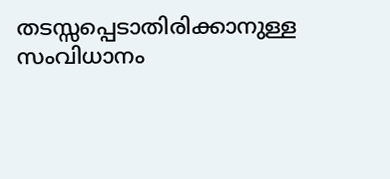തടസ്സപ്പെടാതിരിക്കാനുള്ള സംവിധാനം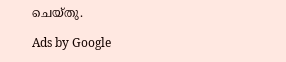ചെയ്തു.

Ads by Google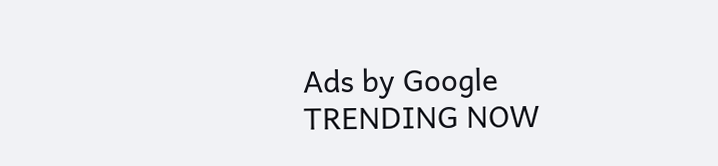Ads by Google
TRENDING NOW